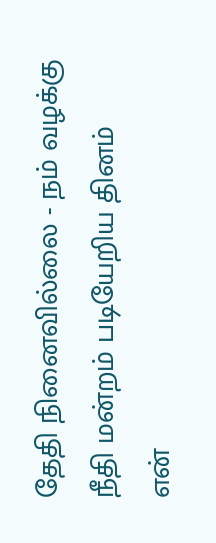தேதி நினைவில்லை - நம் வழக்கு
நீதி மன்றம் படியேறிய தினம்
என்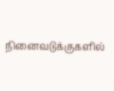நினைவடுக்குகளில்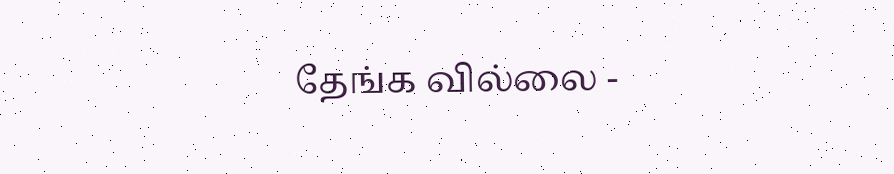தேங்க வில்லை -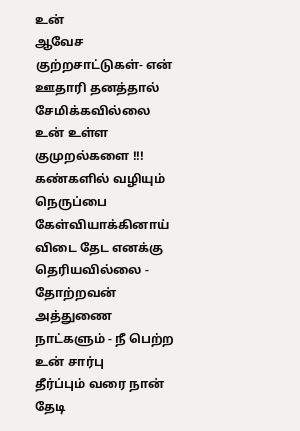உன்
ஆவேச குற்றசாட்டுகள்- என் ஊதாரி தனத்தால்
சேமிக்கவில்லை உன் உள்ள குமுறல்களை !!!
கண்களில் வழியும் நெருப்பை கேள்வியாக்கினாய்
விடை தேட எனக்கு தெரியவில்லை - தோற்றவன்
அத்துணை நாட்களும் - நீ பெற்ற உன் சார்பு
தீர்ப்பும் வரை நான் தேடி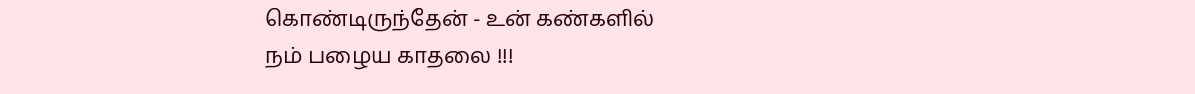கொண்டிருந்தேன் - உன் கண்களில்
நம் பழைய காதலை !!!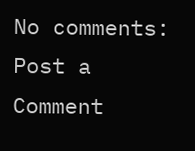No comments:
Post a Comment